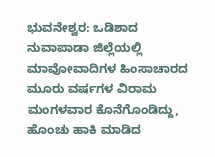ಭುವನೇಶ್ವರ: ಒಡಿಶಾದ ನುವಾಪಾಡಾ ಜಿಲ್ಲೆಯಲ್ಲಿ ಮಾವೋವಾದಿಗಳ ಹಿಂಸಾಚಾರದ ಮೂರು ವರ್ಷಗಳ ವಿರಾಮ ಮಂಗಳವಾರ ಕೊನೆಗೊಂಡಿದ್ದು, ಹೊಂಚು ಹಾಕಿ ಮಾಡಿದ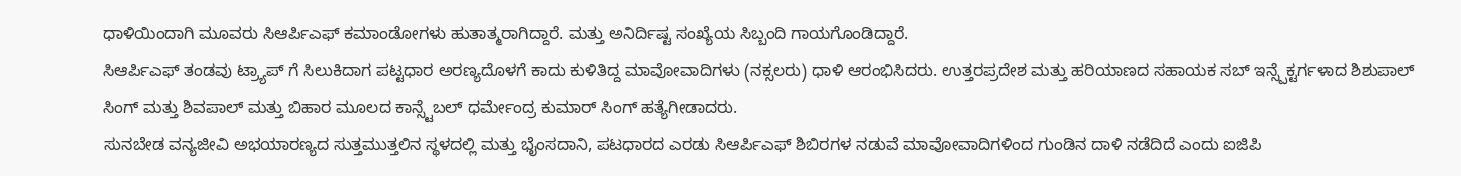ಧಾಳಿಯಿಂದಾಗಿ ಮೂವರು ಸಿಆರ್ಪಿಎಫ್ ಕಮಾಂಡೋಗಳು ಹುತಾತ್ಮರಾಗಿದ್ದಾರೆ. ಮತ್ತು ಅನಿರ್ದಿಷ್ಟ ಸಂಖ್ಯೆಯ ಸಿಬ್ಬಂದಿ ಗಾಯಗೊಂಡಿದ್ದಾರೆ.
ಸಿಆರ್ಪಿಎಫ್ ತಂಡವು ಟ್ರ್ಯಾಪ್ ಗೆ ಸಿಲುಕಿದಾಗ ಪಟ್ಟಧಾರ ಅರಣ್ಯದೊಳಗೆ ಕಾದು ಕುಳಿತಿದ್ದ ಮಾವೋವಾದಿಗಳು (ನಕ್ಸಲರು) ಧಾಳಿ ಆರಂಭಿಸಿದರು. ಉತ್ತರಪ್ರದೇಶ ಮತ್ತು ಹರಿಯಾಣದ ಸಹಾಯಕ ಸಬ್ ಇನ್ಸ್ಪೆಕ್ಟರ್ಗಳಾದ ಶಿಶುಪಾಲ್ ಸಿಂಗ್ ಮತ್ತು ಶಿವಪಾಲ್ ಮತ್ತು ಬಿಹಾರ ಮೂಲದ ಕಾನ್ಸ್ಟೆಬಲ್ ಧರ್ಮೇಂದ್ರ ಕುಮಾರ್ ಸಿಂಗ್ ಹತ್ಯೆಗೀಡಾದರು.
ಸುನಬೇಡ ವನ್ಯಜೀವಿ ಅಭಯಾರಣ್ಯದ ಸುತ್ತಮುತ್ತಲಿನ ಸ್ಥಳದಲ್ಲಿ ಮತ್ತು ಭೈಂಸದಾನಿ, ಪಟಧಾರದ ಎರಡು ಸಿಆರ್ಪಿಎಫ್ ಶಿಬಿರಗಳ ನಡುವೆ ಮಾವೋವಾದಿಗಳಿಂದ ಗುಂಡಿನ ದಾಳಿ ನಡೆದಿದೆ ಎಂದು ಐಜಿಪಿ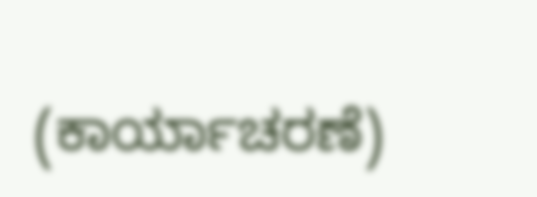(ಕಾರ್ಯಾಚರಣೆ)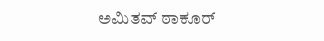ಅಮಿತವ್ ಠಾಕೂರ್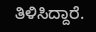ತಿಳಿಸಿದ್ದಾರೆ.